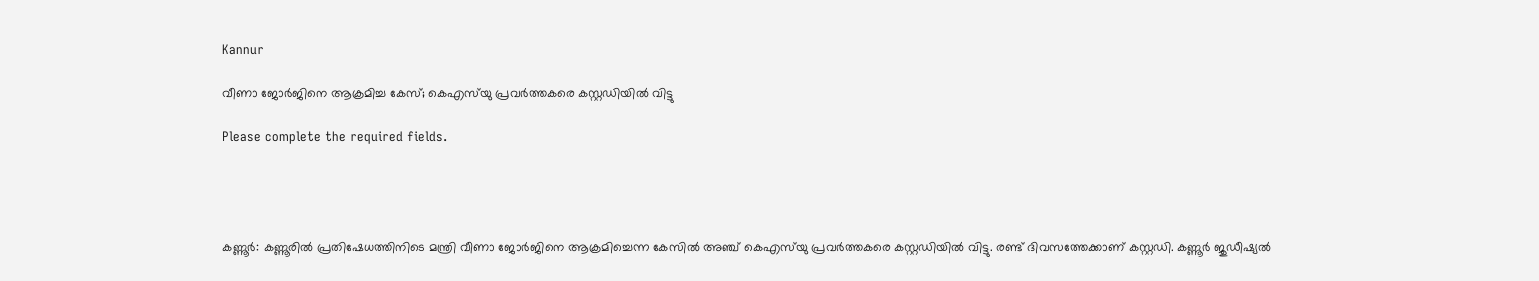Kannur

വീണാ ജോര്‍ജിനെ ആക്രമിച്ച കേസ്; കെഎസ്‌യു പ്രവര്‍ത്തകരെ കസ്റ്റഡിയില്‍ വിട്ടു

Please complete the required fields.




കണ്ണൂര്‍: കണ്ണൂരില്‍ പ്രതിഷേധത്തിനിടെ മന്ത്രി വീണാ ജോര്‍ജിനെ ആക്രമിച്ചെന്ന കേസില്‍ അഞ്ച് കെഎസ്‌യു പ്രവര്‍ത്തകരെ കസ്റ്റഡിയില്‍ വിട്ടു. രണ്ട് ദിവസത്തേക്കാണ് കസ്റ്റഡി. കണ്ണൂര്‍ ജുഡീഷ്യല്‍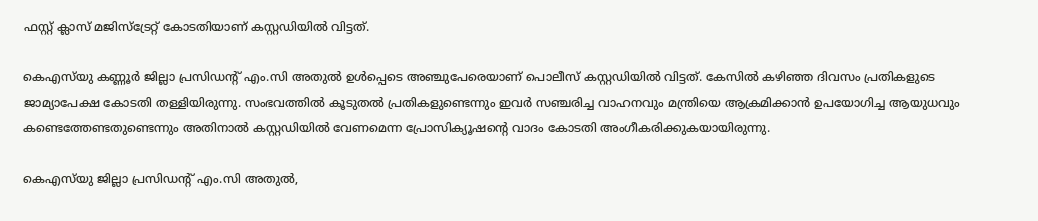ഫസ്റ്റ് ക്ലാസ് മജിസ്‌ട്രേറ്റ് കോടതിയാണ് കസ്റ്റഡിയില്‍ വിട്ടത്.

കെഎസ്‌യു കണ്ണൂര്‍ ജില്ലാ പ്രസിഡന്റ് എം.സി അതുല്‍ ഉള്‍പ്പെടെ അഞ്ചുപേരെയാണ് പൊലീസ് കസ്റ്റഡിയില്‍ വിട്ടത്. കേസില്‍ കഴിഞ്ഞ ദിവസം പ്രതികളുടെ ജാമ്യാപേക്ഷ കോടതി തള്ളിയിരുന്നു. സംഭവത്തില്‍ കൂടുതല്‍ പ്രതികളുണ്ടെന്നും ഇവര്‍ സഞ്ചരിച്ച വാഹനവും മന്ത്രിയെ ആക്രമിക്കാന്‍ ഉപയോഗിച്ച ആയുധവും കണ്ടെത്തേണ്ടതുണ്ടെന്നും അതിനാല്‍ കസ്റ്റഡിയില്‍ വേണമെന്ന പ്രോസിക്യൂഷന്റെ വാദം കോടതി അംഗീകരിക്കുകയായിരുന്നു.

കെഎസ്‌യു ജില്ലാ പ്രസിഡന്റ് എം.സി അതുല്‍,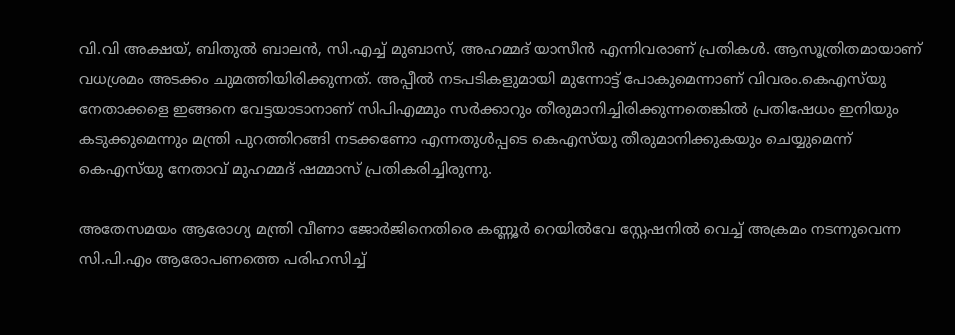വി.വി അക്ഷയ്, ബിതുല്‍ ബാലന്‍, സി.എച്ച് മുബാസ്, അഹമ്മദ് യാസീന്‍ എന്നിവരാണ് പ്രതികള്‍. ആസൂത്രിതമായാണ് വധശ്രമം അടക്കം ചുമത്തിയിരിക്കുന്നത്. അപ്പീല്‍ നടപടികളുമായി മുന്നോട്ട് പോകുമെന്നാണ് വിവരം.കെഎസ്‌യു നേതാക്കളെ ഇങ്ങനെ വേട്ടയാടാനാണ് സിപിഎമ്മും സര്‍ക്കാറും തീരുമാനിച്ചിരിക്കുന്നതെങ്കില്‍ പ്രതിഷേധം ഇനിയും കടുക്കുമെന്നും മന്ത്രി പുറത്തിറങ്ങി നടക്കണോ എന്നതുള്‍പ്പടെ കെഎസ്‌യു തീരുമാനിക്കുകയും ചെയ്യുമെന്ന് കെഎസ്‌യു നേതാവ് മുഹമ്മദ് ഷമ്മാസ് പ്രതികരിച്ചിരുന്നു.

അതേസമയം ആരോഗ്യ മന്ത്രി വീണാ ജോർജിനെതിരെ കണ്ണൂർ റെയിൽവേ സ്റ്റേഷനിൽ വെച്ച് അക്രമം നടന്നുവെന്ന സി.പി.എം ആരോപണത്തെ പരിഹസിച്ച്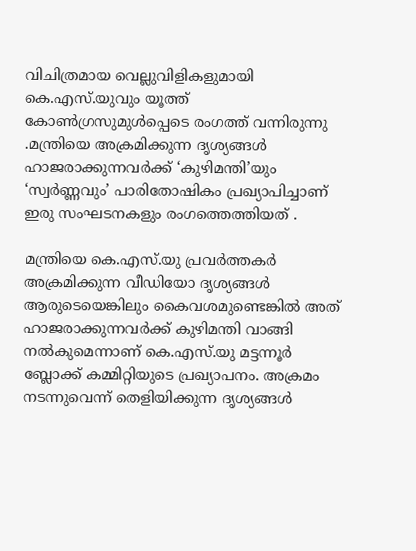വിചിത്രമായ വെല്ലുവിളികളുമായി കെ.എസ്.യുവും യൂത്ത് കോൺഗ്രസുമുൾപ്പെടെ രംഗത്ത് വന്നിരുന്നു .മന്ത്രിയെ അക്രമിക്കുന്ന ദൃശ്യങ്ങൾ ഹാജരാക്കുന്നവർക്ക് ‘കുഴിമന്തി’യും ‘സ്വർണ്ണവും’ പാരിതോഷികം പ്രഖ്യാപിച്ചാണ് ഇരു സംഘടനകളും രംഗത്തെത്തിയത് .

മന്ത്രിയെ കെ.എസ്.യു പ്രവർത്തകർ അക്രമിക്കുന്ന വീഡിയോ ദൃശ്യങ്ങൾ ആരുടെയെങ്കിലും കൈവശമുണ്ടെങ്കിൽ അത് ഹാജരാക്കുന്നവർക്ക് കുഴിമന്തി വാങ്ങി നൽകുമെന്നാണ് കെ.എസ്.യു മട്ടന്നൂർ ബ്ലോക്ക് കമ്മിറ്റിയുടെ പ്രഖ്യാപനം. അക്രമം നടന്നുവെന്ന് തെളിയിക്കുന്ന ദൃശ്യങ്ങൾ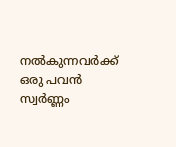നൽകുന്നവർക്ക് ഒരു പവൻ സ്വർണ്ണം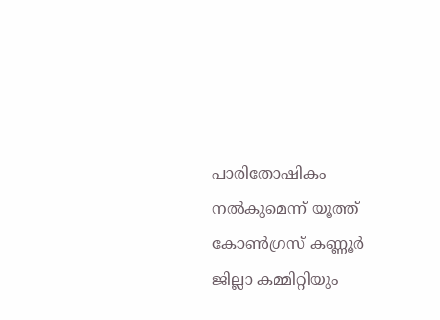പാരിതോഷികം നൽകുമെന്ന് യൂത്ത് കോൺഗ്രസ് കണ്ണൂർ ജില്ലാ കമ്മിറ്റിയും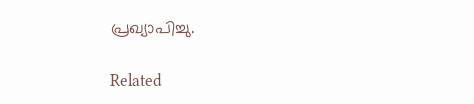പ്രഖ്യാപിച്ചു.

Related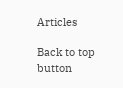Articles

Back to top button